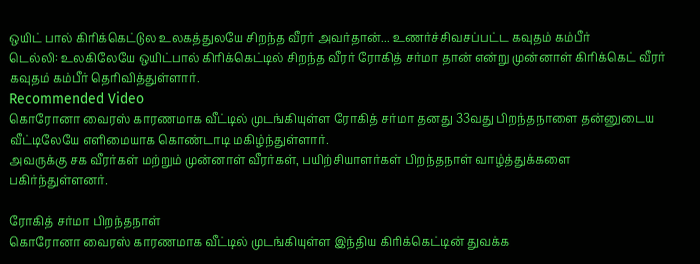ஒயிட் பால் கிரிக்கெட்டுல உலகத்துலயே சிறந்த வீரர் அவர்தான்... உணர்ச்சிவசப்பட்ட கவுதம் கம்பீர்
டெல்லி: உலகிலேயே ஒயிட்பால் கிரிக்கெட்டில் சிறந்த வீரர் ரோகித் சர்மா தான் என்று முன்னாள் கிரிக்கெட் வீரர் கவுதம் கம்பீர் தெரிவித்துள்ளார்.
Recommended Video
கொரோனா வைரஸ் காரணமாக வீட்டில் முடங்கியுள்ள ரோகித் சர்மா தனது 33வது பிறந்தநாளை தன்னுடைய வீட்டிலேயே எளிமையாக கொண்டாடி மகிழ்ந்துள்ளார்.
அவருக்கு சக வீரர்கள் மற்றும் முன்னாள் வீரர்கள், பயிற்சியாளர்கள் பிறந்தநாள் வாழ்த்துக்களை பகிர்ந்துள்ளனர்.

ரோகித் சர்மா பிறந்தநாள்
கொரோனா வைரஸ் காரணமாக வீட்டில் முடங்கியுள்ள இந்திய கிரிக்கெட்டின் துவக்க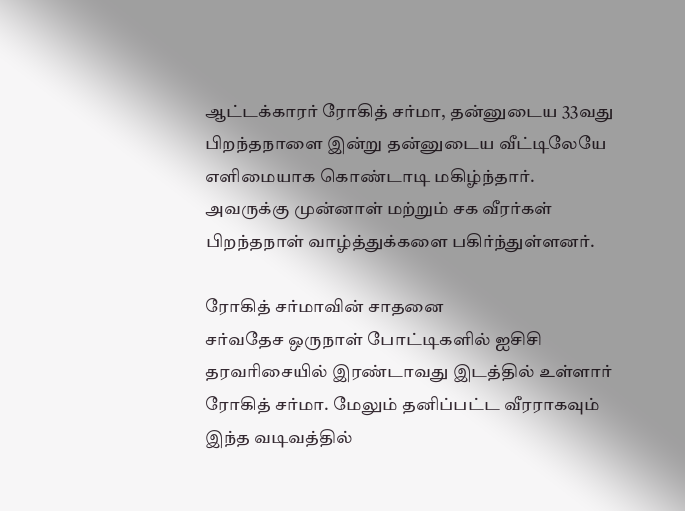ஆட்டக்காரர் ரோகித் சர்மா, தன்னுடைய 33வது பிறந்தநாளை இன்று தன்னுடைய வீட்டிலேயே எளிமையாக கொண்டாடி மகிழ்ந்தார். அவருக்கு முன்னாள் மற்றும் சக வீரர்கள் பிறந்தநாள் வாழ்த்துக்களை பகிர்ந்துள்ளனர்.

ரோகித் சர்மாவின் சாதனை
சர்வதேச ஒருநாள் போட்டிகளில் ஐசிசி தரவரிசையில் இரண்டாவது இடத்தில் உள்ளார் ரோகித் சர்மா. மேலும் தனிப்பட்ட வீரராகவும் இந்த வடிவத்தில்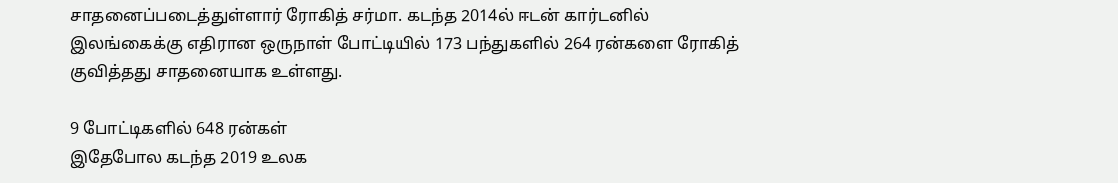சாதனைப்படைத்துள்ளார் ரோகித் சர்மா. கடந்த 2014ல் ஈடன் கார்டனில் இலங்கைக்கு எதிரான ஒருநாள் போட்டியில் 173 பந்துகளில் 264 ரன்களை ரோகித் குவித்தது சாதனையாக உள்ளது.

9 போட்டிகளில் 648 ரன்கள்
இதேபோல கடந்த 2019 உலக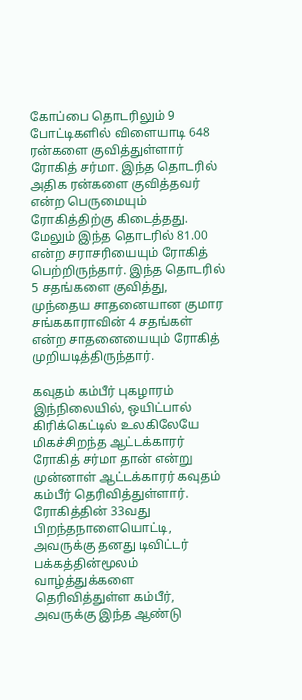கோப்பை தொடரிலும் 9 போட்டிகளில் விளையாடி 648 ரன்களை குவித்துள்ளார் ரோகித் சர்மா. இந்த தொடரில் அதிக ரன்களை குவித்தவர் என்ற பெருமையும் ரோகித்திற்கு கிடைத்தது. மேலும் இந்த தொடரில் 81.00 என்ற சராசரியையும் ரோகித் பெற்றிருந்தார். இந்த தொடரில் 5 சதங்களை குவித்து, முந்தைய சாதனையான குமார சங்ககாராவின் 4 சதங்கள் என்ற சாதனையையும் ரோகித் முறியடித்திருந்தார்.

கவுதம் கம்பீர் புகழாரம்
இந்நிலையில், ஒயிட்பால் கிரிக்கெட்டில் உலகிலேயே மிகச்சிறந்த ஆட்டக்காரர் ரோகித் சர்மா தான் என்று முன்னாள் ஆட்டக்காரர் கவுதம் கம்பீர் தெரிவித்துள்ளார். ரோகித்தின் 33வது பிறந்தநாளையொட்டி, அவருக்கு தனது டிவிட்டர் பக்கத்தின்மூலம் வாழ்த்துக்களை தெரிவித்துள்ள கம்பீர், அவருக்கு இந்த ஆண்டு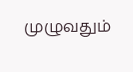முழுவதும்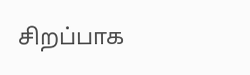சிறப்பாக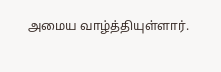அமைய வாழ்த்தியுள்ளார்.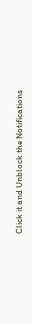Click it and Unblock the Notifications